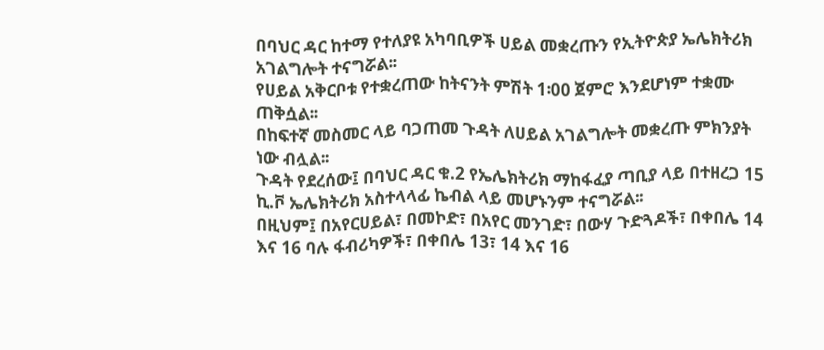በባህር ዳር ከተማ የተለያዩ አካባቢዎች ሀይል መቋረጡን የኢትዮጵያ ኤሌክትሪክ አገልግሎት ተናግሯል፡፡
የሀይል አቅርቦቱ የተቋረጠው ከትናንት ምሽት 1፡00 ጀምሮ እንደሆነም ተቋሙ ጠቅሷል፡፡
በከፍተኛ መስመር ላይ ባጋጠመ ጉዳት ለሀይል አገልግሎት መቋረጡ ምክንያት ነው ብሏል፡፡
ጉዳት የደረሰው፤ በባህር ዳር ቁ.2 የኤሌክትሪክ ማከፋፈያ ጣቢያ ላይ በተዘረጋ 15 ኪ.ቮ ኤሌክትሪክ አስተላላፊ ኬብል ላይ መሆኑንም ተናግሯል፡፡
በዚህም፤ በአየርሀይል፣ በመኮድ፣ በአየር መንገድ፣ በውሃ ጉድጓዶች፣ በቀበሌ 14 እና 16 ባሉ ፋብሪካዎች፣ በቀበሌ 13፣ 14 እና 16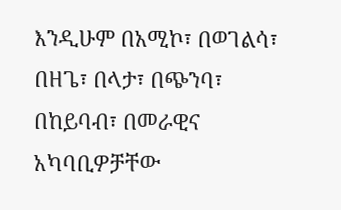እንዲሁም በአሚኮ፣ በወገልሳ፣ በዘጌ፣ በላታ፣ በጭንባ፣ በከይባብ፣ በመራዊና አካባቢዎቻቸው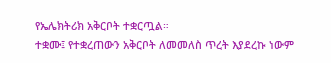የኤሌክትሪክ አቅርቦት ተቋርጧል።
ተቋሙ፤ የተቋረጠውን አቅርቦት ለመመለስ ጥረት እያደረኩ ነውም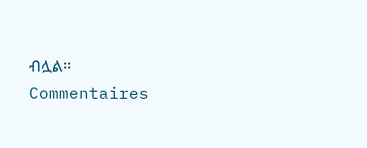ብሏል፡፡
Commentaires